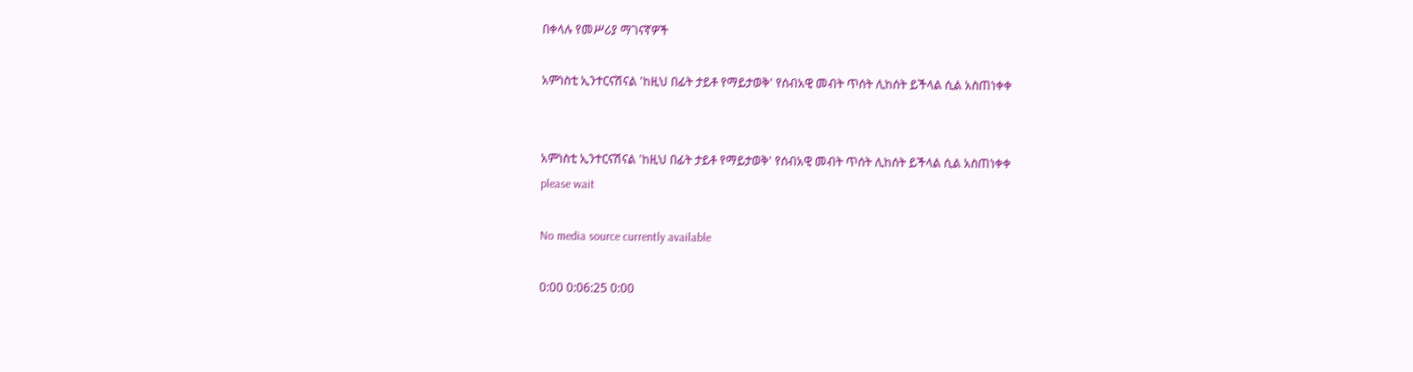በቀላሉ የመሥሪያ ማገናኛዎች

አምነስቲ ኢንተርናሽናል 'ከዚህ በፊት ታይቶ የማይታወቅ' የሰብአዊ መብት ጥሰት ሊከሰት ይችላል ሲል አስጠነቀቀ


አምነስቲ ኢንተርናሽናል 'ከዚህ በፊት ታይቶ የማይታወቅ' የሰብአዊ መብት ጥሰት ሊከሰት ይችላል ሲል አስጠነቀቀ
please wait

No media source currently available

0:00 0:06:25 0:00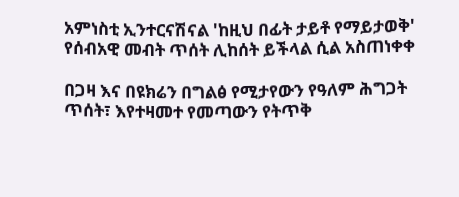አምነስቲ ኢንተርናሽናል 'ከዚህ በፊት ታይቶ የማይታወቅ' የሰብአዊ መብት ጥሰት ሊከሰት ይችላል ሲል አስጠነቀቀ

በጋዛ እና በዩክሬን በግልፅ የሚታየውን የዓለም ሕግጋት ጥሰት፣ እየተዛመተ የመጣውን የትጥቅ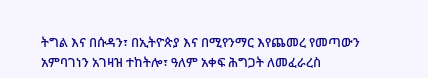ትግል እና በሱዳን፣ በኢትዮጵያ እና በሚየንማር እየጨመረ የመጣውን አምባገነን አገዛዝ ተከትሎ፣ ዓለም አቀፍ ሕግጋት ለመፈራረስ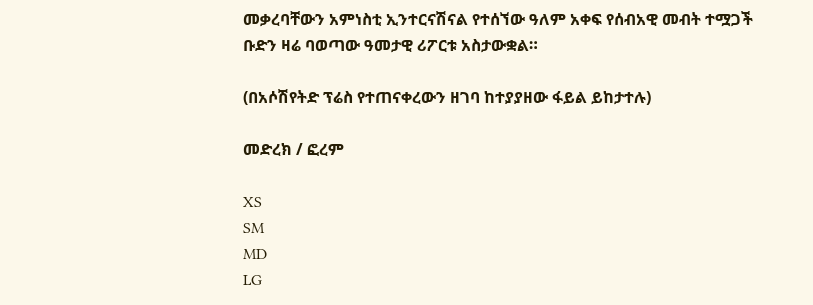መቃረባቸውን አምነስቲ ኢንተርናሽናል የተሰኘው ዓለም አቀፍ የሰብአዊ መብት ተሟጋች ቡድን ዛሬ ባወጣው ዓመታዊ ሪፖርቱ አስታውቋል።

(በአሶሽየትድ ፕሬስ የተጠናቀረውን ዘገባ ከተያያዘው ፋይል ይከታተሉ)

መድረክ / ፎረም

XS
SM
MD
LG